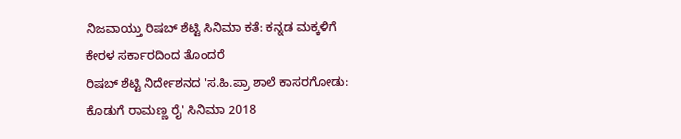ನಿಜವಾಯ್ತು ರಿಷಬ್ ಶೆಟ್ಟಿ ಸಿನಿಮಾ ಕತೆ: ಕನ್ನಡ ಮಕ್ಕಳಿಗೆ ಕೇರಳ ಸರ್ಕಾರದಿಂದ ತೊಂದರೆ
ರಿಷಬ್ ಶೆಟ್ಟಿ ನಿರ್ದೇಶನದ 'ಸ.ಹಿ.ಪ್ರಾ ಶಾಲೆ ಕಾಸರಗೋಡು: ಕೊಡುಗೆ ರಾಮಣ್ಣ ರೈ' ಸಿನಿಮಾ 2018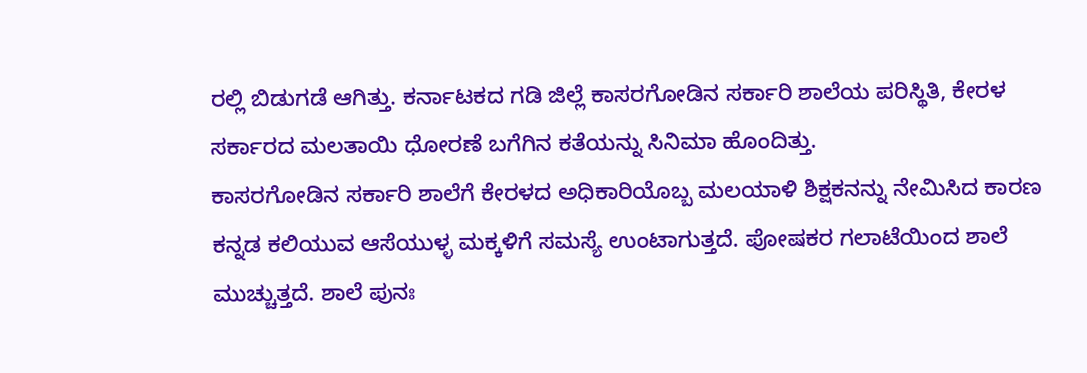ರಲ್ಲಿ ಬಿಡುಗಡೆ ಆಗಿತ್ತು. ಕರ್ನಾಟಕದ ಗಡಿ ಜಿಲ್ಲೆ ಕಾಸರಗೋಡಿನ ಸರ್ಕಾರಿ ಶಾಲೆಯ ಪರಿಸ್ಥಿತಿ, ಕೇರಳ ಸರ್ಕಾರದ ಮಲತಾಯಿ ಧೋರಣೆ ಬಗೆಗಿನ ಕತೆಯನ್ನು ಸಿನಿಮಾ ಹೊಂದಿತ್ತು.
ಕಾಸರಗೋಡಿನ ಸರ್ಕಾರಿ ಶಾಲೆಗೆ ಕೇರಳದ ಅಧಿಕಾರಿಯೊಬ್ಬ ಮಲಯಾಳಿ ಶಿಕ್ಷಕನನ್ನು ನೇಮಿಸಿದ ಕಾರಣ ಕನ್ನಡ ಕಲಿಯುವ ಆಸೆಯುಳ್ಳ ಮಕ್ಕಳಿಗೆ ಸಮಸ್ಯೆ ಉಂಟಾಗುತ್ತದೆ. ಪೋಷಕರ ಗಲಾಟೆಯಿಂದ ಶಾಲೆ ಮುಚ್ಚುತ್ತದೆ. ಶಾಲೆ ಪುನಃ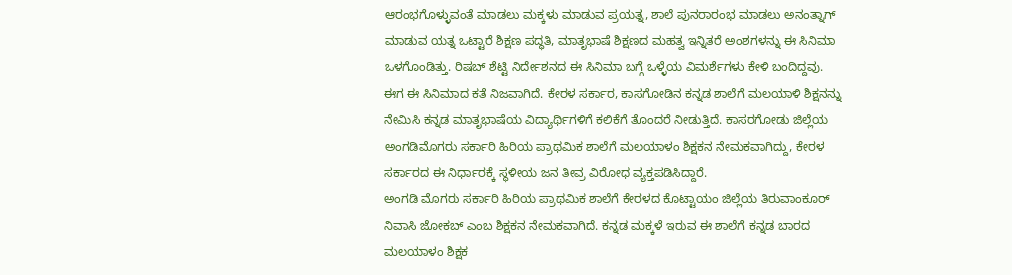ಆರಂಭಗೊಳ್ಳುವಂತೆ ಮಾಡಲು ಮಕ್ಕಳು ಮಾಡುವ ಪ್ರಯತ್ನ, ಶಾಲೆ ಪುನರಾರಂಭ ಮಾಡಲು ಅನಂತ್ನಾಗ್ ಮಾಡುವ ಯತ್ನ ಒಟ್ಟಾರೆ ಶಿಕ್ಷಣ ಪದ್ಧತಿ, ಮಾತೃಭಾಷೆ ಶಿಕ್ಷಣದ ಮಹತ್ವ ಇನ್ನಿತರೆ ಅಂಶಗಳನ್ನು ಈ ಸಿನಿಮಾ ಒಳಗೊಂಡಿತ್ತು. ರಿಷಬ್ ಶೆಟ್ಟಿ ನಿರ್ದೇಶನದ ಈ ಸಿನಿಮಾ ಬಗ್ಗೆ ಒಳ್ಳೆಯ ವಿಮರ್ಶೆಗಳು ಕೇಳಿ ಬಂದಿದ್ದವು.
ಈಗ ಈ ಸಿನಿಮಾದ ಕತೆ ನಿಜವಾಗಿದೆ. ಕೇರಳ ಸರ್ಕಾರ, ಕಾಸಗೋಡಿನ ಕನ್ನಡ ಶಾಲೆಗೆ ಮಲಯಾಳಿ ಶಿಕ್ಷನನ್ನು ನೇಮಿಸಿ ಕನ್ನಡ ಮಾತೃಭಾಷೆಯ ವಿದ್ಯಾರ್ಥಿಗಳಿಗೆ ಕಲಿಕೆಗೆ ತೊಂದರೆ ನೀಡುತ್ತಿದೆ. ಕಾಸರಗೋಡು ಜಿಲ್ಲೆಯ ಅಂಗಡಿಮೊಗರು ಸರ್ಕಾರಿ ಹಿರಿಯ ಪ್ರಾಥಮಿಕ ಶಾಲೆಗೆ ಮಲಯಾಳಂ ಶಿಕ್ಷಕನ ನೇಮಕವಾಗಿದ್ದು, ಕೇರಳ ಸರ್ಕಾರದ ಈ ನಿರ್ಧಾರಕ್ಕೆ ಸ್ಥಳೀಯ ಜನ ತೀವ್ರ ವಿರೋಧ ವ್ಯಕ್ತಪಡಿಸಿದ್ದಾರೆ.
ಅಂಗಡಿ ಮೊಗರು ಸರ್ಕಾರಿ ಹಿರಿಯ ಪ್ರಾಥಮಿಕ ಶಾಲೆಗೆ ಕೇರಳದ ಕೊಟ್ಟಾಯಂ ಜಿಲ್ಲೆಯ ತಿರುವಾಂಕೂರ್ ನಿವಾಸಿ ಜೋಕಬ್ ಎಂಬ ಶಿಕ್ಷಕನ ನೇಮಕವಾಗಿದೆ. ಕನ್ನಡ ಮಕ್ಕಳೆ ಇರುವ ಈ ಶಾಲೆಗೆ ಕನ್ನಡ ಬಾರದ ಮಲಯಾಳಂ ಶಿಕ್ಷಕ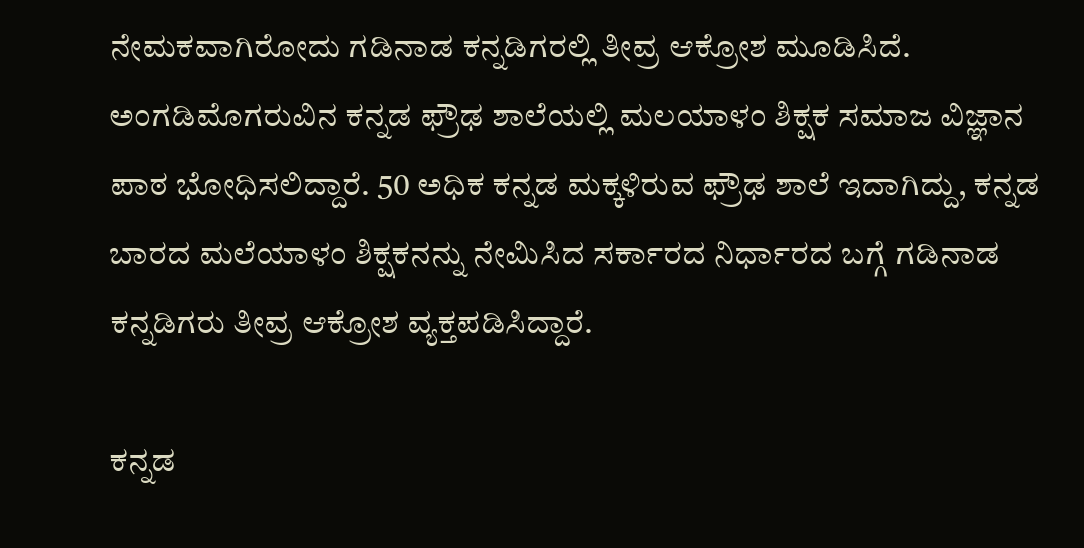ನೇಮಕವಾಗಿರೋದು ಗಡಿನಾಡ ಕನ್ನಡಿಗರಲ್ಲಿ ತೀವ್ರ ಆಕ್ರೋಶ ಮೂಡಿಸಿದೆ.
ಅಂಗಡಿಮೊಗರುವಿನ ಕನ್ನಡ ಫ್ರೌಢ ಶಾಲೆಯಲ್ಲಿ ಮಲಯಾಳಂ ಶಿಕ್ಷಕ ಸಮಾಜ ವಿಜ್ಞಾನ ಪಾಠ ಭೋಧಿಸಲಿದ್ದಾರೆ. 50 ಅಧಿಕ ಕನ್ನಡ ಮಕ್ಕಳಿರುವ ಫ್ರೌಢ ಶಾಲೆ ಇದಾಗಿದ್ದು, ಕನ್ನಡ ಬಾರದ ಮಲೆಯಾಳಂ ಶಿಕ್ಷಕನನ್ನು ನೇಮಿಸಿದ ಸರ್ಕಾರದ ನಿರ್ಧಾರದ ಬಗ್ಗೆ ಗಡಿನಾಡ ಕನ್ನಡಿಗರು ತೀವ್ರ ಆಕ್ರೋಶ ವ್ಯಕ್ತಪಡಿಸಿದ್ದಾರೆ.

ಕನ್ನಡ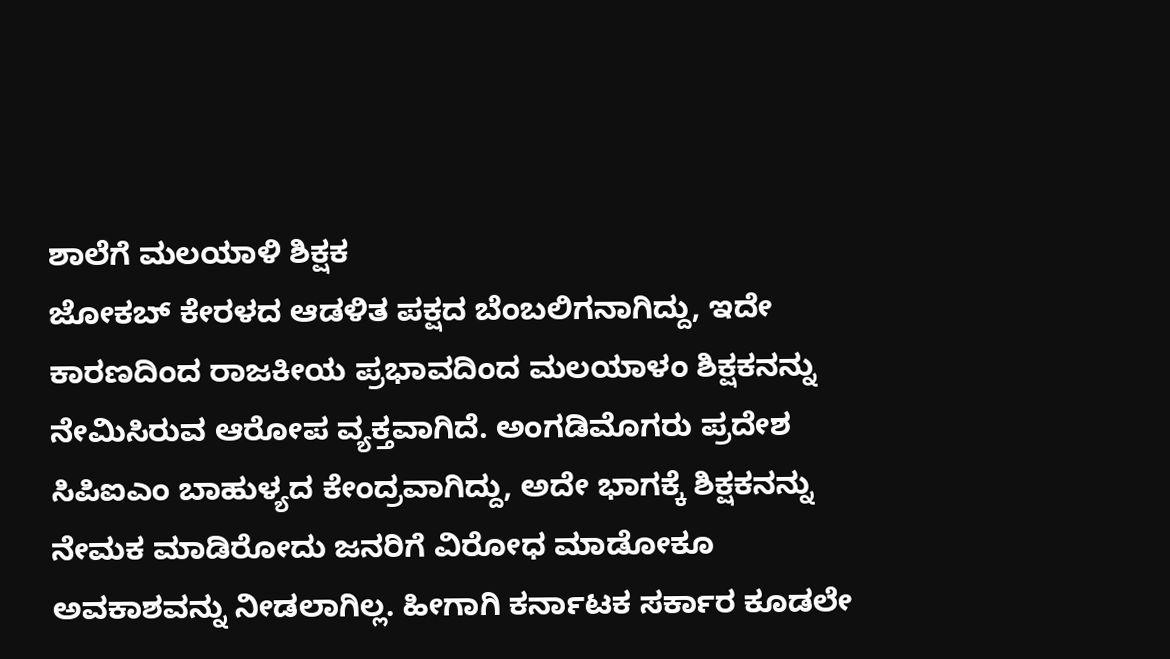ಶಾಲೆಗೆ ಮಲಯಾಳಿ ಶಿಕ್ಷಕ
ಜೋಕಬ್ ಕೇರಳದ ಆಡಳಿತ ಪಕ್ಷದ ಬೆಂಬಲಿಗನಾಗಿದ್ದು, ಇದೇ ಕಾರಣದಿಂದ ರಾಜಕೀಯ ಪ್ರಭಾವದಿಂದ ಮಲಯಾಳಂ ಶಿಕ್ಷಕನನ್ನು ನೇಮಿಸಿರುವ ಆರೋಪ ವ್ಯಕ್ತವಾಗಿದೆ. ಅಂಗಡಿಮೊಗರು ಪ್ರದೇಶ ಸಿಪಿಐಎಂ ಬಾಹುಳ್ಯದ ಕೇಂದ್ರವಾಗಿದ್ದು, ಅದೇ ಭಾಗಕ್ಕೆ ಶಿಕ್ಷಕನನ್ನು ನೇಮಕ ಮಾಡಿರೋದು ಜನರಿಗೆ ವಿರೋಧ ಮಾಡೋಕೂ ಅವಕಾಶವನ್ನು ನೀಡಲಾಗಿಲ್ಲ. ಹೀಗಾಗಿ ಕರ್ನಾಟಕ ಸರ್ಕಾರ ಕೂಡಲೇ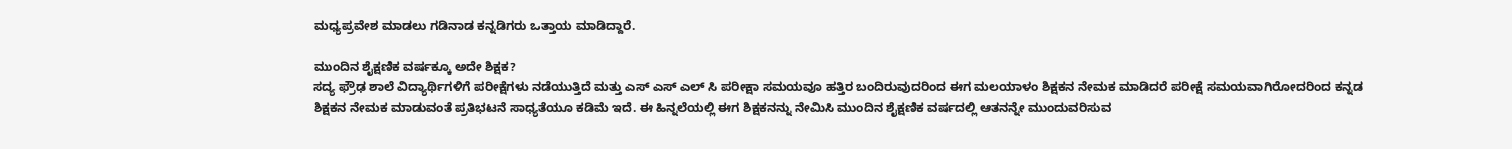ಮಧ್ಯಪ್ರವೇಶ ಮಾಡಲು ಗಡಿನಾಡ ಕನ್ನಡಿಗರು ಒತ್ತಾಯ ಮಾಡಿದ್ದಾರೆ.

ಮುಂದಿನ ಶೈಕ್ಷಣಿಕ ವರ್ಷಕ್ಕೂ ಅದೇ ಶಿಕ್ಷಕ?
ಸದ್ಯ ಫ್ರೌಢ ಶಾಲೆ ವಿದ್ಯಾರ್ಥಿಗಳಿಗೆ ಪರೀಕ್ಷೆಗಳು ನಡೆಯುತ್ತಿದೆ ಮತ್ತು ಎಸ್ ಎಸ್ ಎಲ್ ಸಿ ಪರೀಕ್ಷಾ ಸಮಯವೂ ಹತ್ತಿರ ಬಂದಿರುವುದರಿಂದ ಈಗ ಮಲಯಾಳಂ ಶಿಕ್ಷಕನ ನೇಮಕ ಮಾಡಿದರೆ ಪರೀಕ್ಷೆ ಸಮಯವಾಗಿರೋದರಿಂದ ಕನ್ನಡ ಶಿಕ್ಷಕನ ನೇಮಕ ಮಾಡುವಂತೆ ಪ್ರತಿಭಟನೆ ಸಾಧ್ಯತೆಯೂ ಕಡಿಮೆ ಇದೆ. ಈ ಹಿನ್ನಲೆಯಲ್ಲಿ ಈಗ ಶಿಕ್ಷಕನನ್ನು ನೇಮಿಸಿ ಮುಂದಿನ ಶೈಕ್ಷಣಿಕ ವರ್ಷದಲ್ಲಿ ಆತನನ್ನೇ ಮುಂದುವರಿಸುವ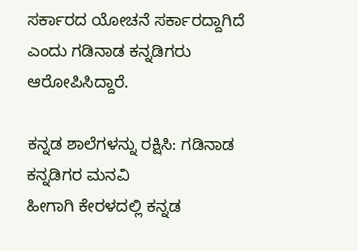ಸರ್ಕಾರದ ಯೋಚನೆ ಸರ್ಕಾರದ್ದಾಗಿದೆ ಎಂದು ಗಡಿನಾಡ ಕನ್ನಡಿಗರು ಆರೋಪಿಸಿದ್ದಾರೆ.

ಕನ್ನಡ ಶಾಲೆಗಳನ್ನು ರಕ್ಷಿಸಿ: ಗಡಿನಾಡ ಕನ್ನಡಿಗರ ಮನವಿ
ಹೀಗಾಗಿ ಕೇರಳದಲ್ಲಿ ಕನ್ನಡ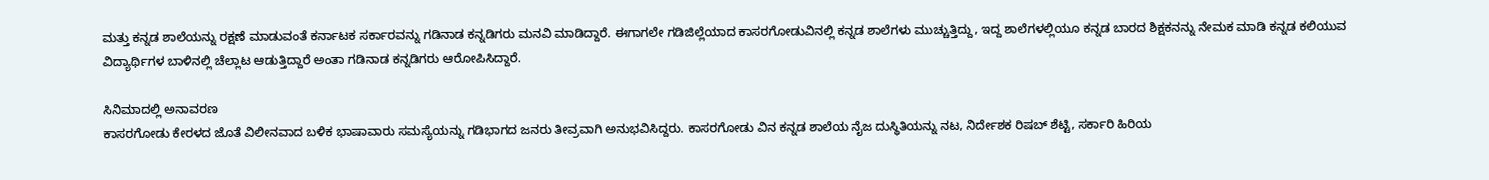ಮತ್ತು ಕನ್ನಡ ಶಾಲೆಯನ್ನು ರಕ್ಷಣೆ ಮಾಡುವಂತೆ ಕರ್ನಾಟಕ ಸರ್ಕಾರವನ್ನು ಗಡಿನಾಡ ಕನ್ನಡಿಗರು ಮನವಿ ಮಾಡಿದ್ದಾರೆ. ಈಗಾಗಲೇ ಗಡಿಜಿಲ್ಲೆಯಾದ ಕಾಸರಗೋಡುವಿನಲ್ಲಿ ಕನ್ನಡ ಶಾಲೆಗಳು ಮುಚ್ಚುತ್ತಿದ್ದು, ಇದ್ದ ಶಾಲೆಗಳಲ್ಲಿಯೂ ಕನ್ನಡ ಬಾರದ ಶಿಕ್ಷಕನನ್ನು ನೇಮಕ ಮಾಡಿ ಕನ್ನಡ ಕಲಿಯುವ ವಿದ್ಯಾರ್ಥಿಗಳ ಬಾಳಿನಲ್ಲಿ ಚೆಲ್ಲಾಟ ಆಡುತ್ತಿದ್ದಾರೆ ಅಂತಾ ಗಡಿನಾಡ ಕನ್ನಡಿಗರು ಆರೋಪಿಸಿದ್ದಾರೆ.

ಸಿನಿಮಾದಲ್ಲಿ ಅನಾವರಣ
ಕಾಸರಗೋಡು ಕೇರಳದ ಜೊತೆ ವಿಲೀನವಾದ ಬಳಿಕ ಭಾಷಾವಾರು ಸಮಸ್ಯೆಯನ್ನು ಗಡಿಭಾಗದ ಜನರು ತೀವ್ರವಾಗಿ ಅನುಭವಿಸಿದ್ದರು. ಕಾಸರಗೋಡು ವಿನ ಕನ್ನಡ ಶಾಲೆಯ ನೈಜ ದುಸ್ಥಿತಿಯನ್ನು ನಟ, ನಿರ್ದೇಶಕ ರಿಷಬ್ ಶೆಟ್ಟಿ, ಸರ್ಕಾರಿ ಹಿರಿಯ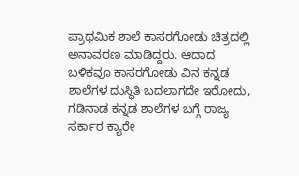ಪ್ರಾಥಮಿಕ ಶಾಲೆ ಕಾಸರಗೋಡು ಚಿತ್ರದಲ್ಲಿ ಅನಾವರಣ ಮಾಡಿದ್ದರು. ಆದಾದ ಬಳಿಕವೂ ಕಾಸರಗೋಡು ವಿನ ಕನ್ನಡ ಶಾಲೆಗಳ ದುಸ್ಥಿತಿ ಬದಲಾಗದೇ ಇರೋದು, ಗಡಿನಾಡ ಕನ್ನಡ ಶಾಲೆಗಳ ಬಗ್ಗೆ ರಾಜ್ಯ ಸರ್ಕಾರ ಕ್ಯಾರೇ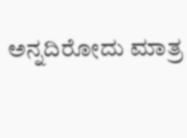ಅನ್ನದಿರೋದು ಮಾತ್ರ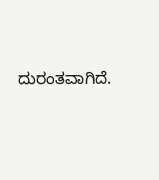ದುರಂತವಾಗಿದೆ.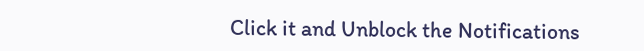Click it and Unblock the Notifications